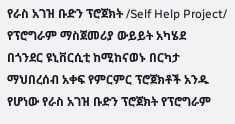የራስ አገዝ ቡድን ፕሮጀክት /Self Help Project/ የፕሮግራም ማስጀመሪያ ውይይት አካሄደ
በጎንደር ዩኒቨርሲቲ ከሚከናወኑ በርካታ ማህበረሰብ አቀፍ የምርምር ፕሮጀክቶች አንዱ የሆነው የራስ አገዝ ቡድን ፕሮጀክት የፕሮግራም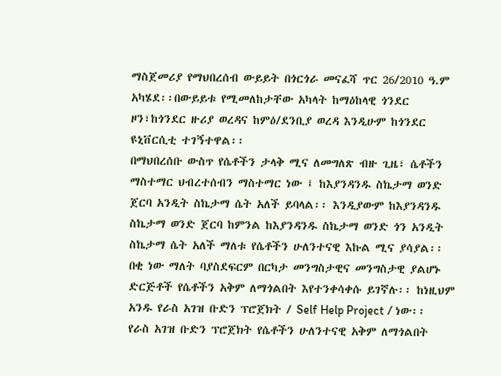ማስጀመሪያ የማህበረሰብ ውይይት በጎርጎራ መናፈሻ ጥር 26/2010 ዓ.ም አካሄደ፡፡በውይይቱ የሚመለከታቸው አካላት ከማዕከላዊ ጎንደር ዞን፣ከጎንደር ዙሪያ ወረዳና ከምዕ/ደንቢያ ወረዳ እንዲሁም ከጎንደር ዩኒቨርሲቲ ተገኝተዋል፡፡
በማህበረሰቡ ውስጥ የሴቶችን ታላቅ ሚና ለመግለጽ ብዙ ጊዜ፣ ሴቶችን ማስተማር ህብረተሰብን ማስተማር ነው ፤ ከእያንዳንዱ ስኬታማ ወንድ ጀርባ አንዲት ስኬታማ ሴት አለች ይባላል፡፡ እንዲያውም ከእያንዳንዱ ስኬታማ ወንድ ጀርባ ከምንል ከእያንዳንዱ ስኬታማ ወንድ ጎን አንዲት ስኬታማ ሴት አለች ማለቱ የሴቶችን ሁለንተናዊ እኩል ሚና ያሳያል፡፡ በቂ ነው ማለት ባያስደፍርም በርካታ መንግስታዊና መንግስታዊ ያልሆኑ ድርጅቶች የሴቶችን አቅም ለማጎልበት እየተንቀሳቀሱ ይገኛሉ፡፡ ከነዚህም አንዱ የራስ አገዝ ቡድን ፕሮጀክት / Self Help Project / ነው፡፡ የራስ አገዝ ቡድን ፕሮጀክት የሴቶችን ሁለንተናዊ አቅም ለማጎልበት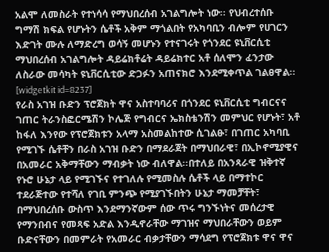አልሞ ለመስራት የተነሳሳ የማህበረሰብ አገልግሎት ነው፡፡ የህብረተሰቡ ግማሽ ክፍል የሆኑትን ሴቶች አቅም ማጎልበት የአካባቢን ብሎም የሀገርን እድገት ሙሉ ለማድረግ ወሳኝ መሆኑን የተናገሩት የጎንደር ዩኒቨርሲቲ ማህበረሰብ አገልግሎት ዳይሬክቶሬት ዳይሬክተር አቶ ሰለሞን ፈንታው ለስራው መሳካት ዩኒቨርሲቲው ድጋፉን አጠናክሮ እንደሚቀጥል ገልፀዋል፡፡
[widgetkit id=8237]
የራስ አገዝ ቡድን ፕሮጀክት ዋና አስተባባሪና በጎንደር ዩኒቨርሲቲ ግብርናና ገጠር ትራንስፎርሜሽን ኮሌጅ የግብርና ኤክስቴንሽን መምህር የሆኑት፣ አቶ ከፋለ እንየው የፕሮጀክቱን አላማ አስመልከተው ሲገልፁ፣ በገጠር አካባቢ የሚገኙ ሴቶቸን በራስ አገዝ ቡድን በማደራጀት በማህበራዊ፣ በኢኮኖሚያዊና በአመራር አቅማቸውን ማብቃት ነው ብለዋል፡፡በተለይ በአንጻራዊ ዝቅተኛ የኑሮ ሁኔታ ላይ የሚገኙና የተገለሉ የሚመስሉ ሴቶች ላይ በማተኮር ተደራጅተው የተሻለ የገቢ ምንጭ የሚያገኙበትን ሁኔታ ማመቻቸት፣ በማህበረሰቡ ውስጥ እንደማንኛውም ሰው ጥሩ ግንኙነትና መሰረታዊ የማንበብና የመጻፍ አድል እንዲኖራቸው ማገዝና ማህበራቸውን ወይም ቡድናቸውን በመምራት የአመራር ብቃታቸውን ማሳደግ የፕሮጀክቱ ዋና ዋና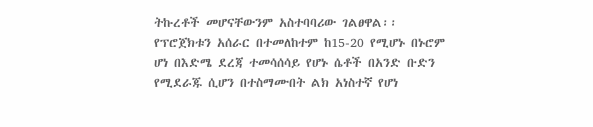ትኩረቶች መሆናቸውንም አስተባባሪው ገልፀዋል፡፡
የፕሮጀክቱን አሰራር በተመለከተም ከ15-20 የሚሆኑ በኑሮም ሆነ በእድሜ ደረጃ ተመሳሰሳይ የሆኑ ሴቶች በአንድ ቡድን የሚደራጁ ሲሆን በተስማሙበት ልክ አነስተኛ የሆነ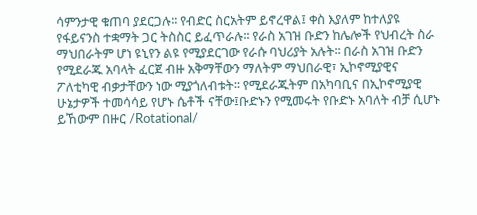ሳምንታዊ ቁጠባ ያደርጋሉ፡፡ የብድር ስርአትም ይኖረዋል፤ ቀስ እያለም ከተለያዩ የፋይናንስ ተቋማት ጋር ትስስር ይፈጥራሉ፡፡ የራስ አገዝ ቡድን ከሌሎች የህብረት ስራ ማህበራትም ሆነ ዩኒየን ልዩ የሚያደርገው የራሱ ባህሪያት አሉት፡፡ በራስ አገዝ ቡድን የሚደራጁ አባላት ፈርጀ ብዙ አቅማቸውን ማለትም ማህበራዊ፣ ኢኮኖሚያዊና ፖለቲካዊ ብቃታቸውን ነው ሚያጎለብቱት፡፡ የሚደራጁትም በአካባቢና በኢኮኖሚያዊ ሁኔታዎች ተመሳሳይ የሆኑ ሴቶች ናቸው፤ቡድኑን የሚመሩት የቡድኑ አባለት ብቻ ሲሆኑ ይኸውም በዙር /Rotational/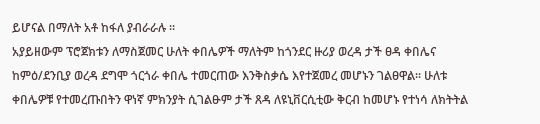ይሆናል በማለት አቶ ከፋለ ያብራራሉ ፡፡
አያይዘውም ፕሮጀክቱን ለማስጀመር ሁለት ቀበሌዎች ማለትም ከጎንደር ዙሪያ ወረዳ ታች ፀዳ ቀበሌና ከምዕ/ደንቢያ ወረዳ ደግሞ ጎርጎራ ቀበሌ ተመርጠው እንቅስቃሴ እየተጀመረ መሆኑን ገልፀዋል፡፡ ሁለቱ ቀበሌዎቹ የተመረጡበትን ዋነኛ ምክንያት ሲገልፁም ታች ጸዳ ለዩኒቨርሲቲው ቅርብ ከመሆኑ የተነሳ ለክትትል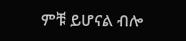ምቹ ይሆናል ብሎ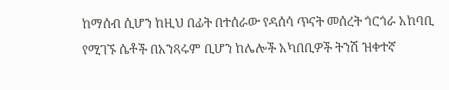ከማሰብ ሲሆን ከዚህ በፊት በተሰራው የዳሰሳ ጥናት መሰረት ጎርጎራ አከባቢ የሚገኙ ሴቶች በአንጻሩም ቢሆን ከሌሎች አካበቢዎች ትንሽ ዝቀተኛ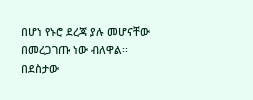በሆነ የኑሮ ደረጃ ያሉ መሆናቸው በመረጋገጡ ነው ብለዋል፡፡
በደስታው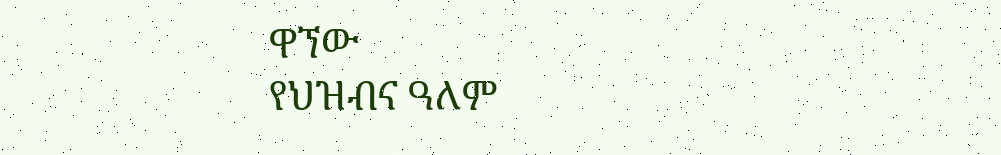ዋኘው
የህዝብና ዓለም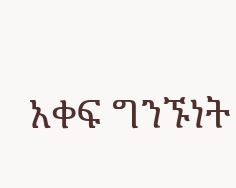አቀፍ ግንኙነት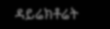ዳይሬክቶሬት